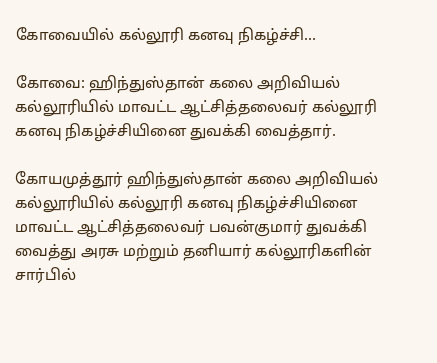கோவையில் கல்லூரி கனவு நிகழ்ச்சி…

கோவை: ஹிந்துஸ்தான் கலை அறிவியல் கல்லூரியில் மாவட்ட ஆட்சித்தலைவர் கல்லூரி கனவு நிகழ்ச்சியினை துவக்கி வைத்தார்.

கோயமுத்தூர் ஹிந்துஸ்தான் கலை அறிவியல் கல்லூரியில் கல்லூரி கனவு நிகழ்ச்சியினை மாவட்ட ஆட்சித்தலைவர் பவன்குமார் துவக்கி வைத்து அரசு மற்றும் தனியார் கல்லூரிகளின் சார்பில்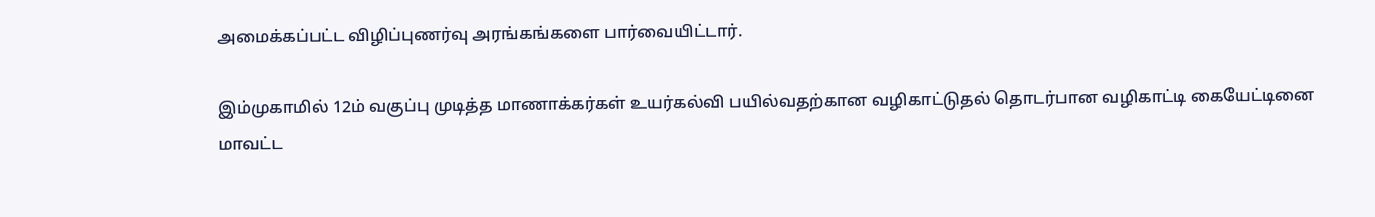அமைக்கப்பட்ட விழிப்புணர்வு அரங்கங்களை பார்வையிட்டார்.

இம்முகாமில் 12ம் வகுப்பு முடித்த மாணாக்கர்கள் உயர்கல்வி பயில்வதற்கான வழிகாட்டுதல் தொடர்பான வழிகாட்டி கையேட்டினை மாவட்ட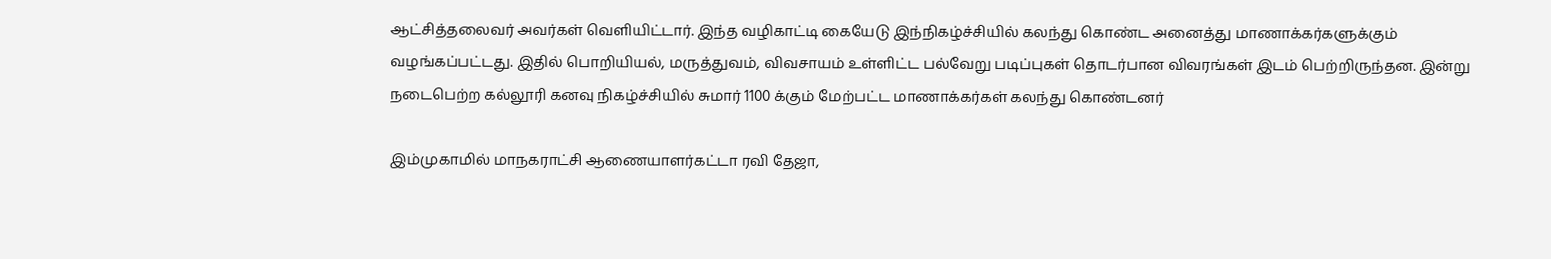ஆட்சித்தலைவர் அவர்கள் வெளியிட்டார். இந்த வழிகாட்டி கையேடு இந்நிகழ்ச்சியில் கலந்து கொண்ட அனைத்து மாணாக்கர்களுக்கும் வழங்கப்பட்டது. இதில் பொறியியல், மருத்துவம், விவசாயம் உள்ளிட்ட பல்வேறு படிப்புகள் தொடர்பான விவரங்கள் இடம் பெற்றிருந்தன. இன்று நடைபெற்ற கல்லூரி கனவு நிகழ்ச்சியில் சுமார் 1100 க்கும் மேற்பட்ட மாணாக்கர்கள் கலந்து கொண்டனர்

இம்முகாமில் மாநகராட்சி ஆணையாளர்கட்டா ரவி தேஜா,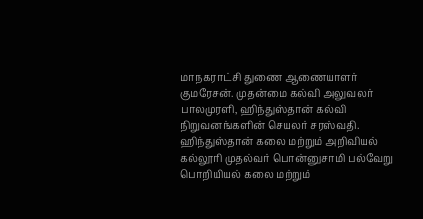மாநகராட்சி துணை ஆணையாளர் குமரேசன். முதன்மை கல்வி அலுவலர் பாலமுரளி, ஹிந்துஸ்தான் கல்வி நிறுவனங்களின் செயலர் சரஸ்வதி. ஹிந்துஸ்தான் கலை மற்றும் அறிவியல் கல்லூரி முதல்வர் பொன்னுசாமி பல்வேறு பொறியியல் கலை மற்றும்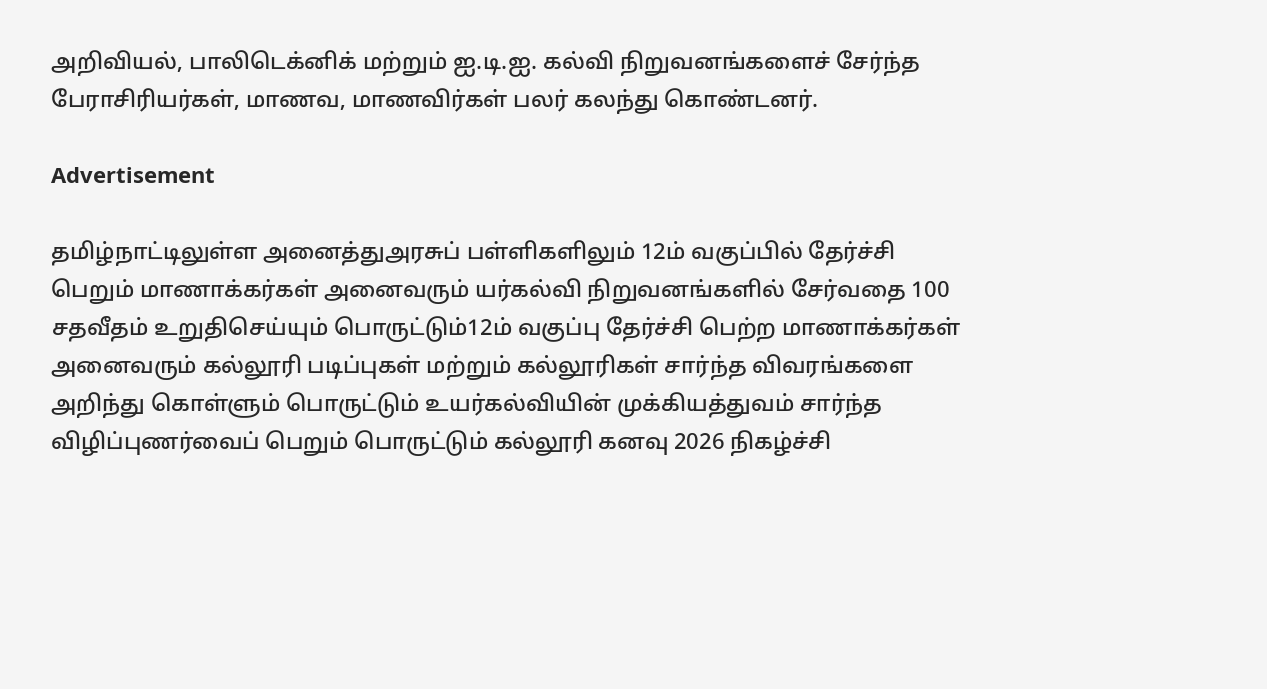அறிவியல், பாலிடெக்னிக் மற்றும் ஐ.டி.ஐ. கல்வி நிறுவனங்களைச் சேர்ந்த பேராசிரியர்கள், மாணவ, மாணவிர்கள் பலர் கலந்து கொண்டனர்.

Advertisement

தமிழ்நாட்டிலுள்ள அனைத்துஅரசுப் பள்ளிகளிலும் 12ம் வகுப்பில் தேர்ச்சி பெறும் மாணாக்கர்கள் அனைவரும் யர்கல்வி நிறுவனங்களில் சேர்வதை 100 சதவீதம் உறுதிசெய்யும் பொருட்டும்12ம் வகுப்பு தேர்ச்சி பெற்ற மாணாக்கர்கள் அனைவரும் கல்லூரி படிப்புகள் மற்றும் கல்லூரிகள் சார்ந்த விவரங்களை அறிந்து கொள்ளும் பொருட்டும் உயர்கல்வியின் முக்கியத்துவம் சார்ந்த விழிப்புணர்வைப் பெறும் பொருட்டும் கல்லூரி கனவு 2026 நிகழ்ச்சி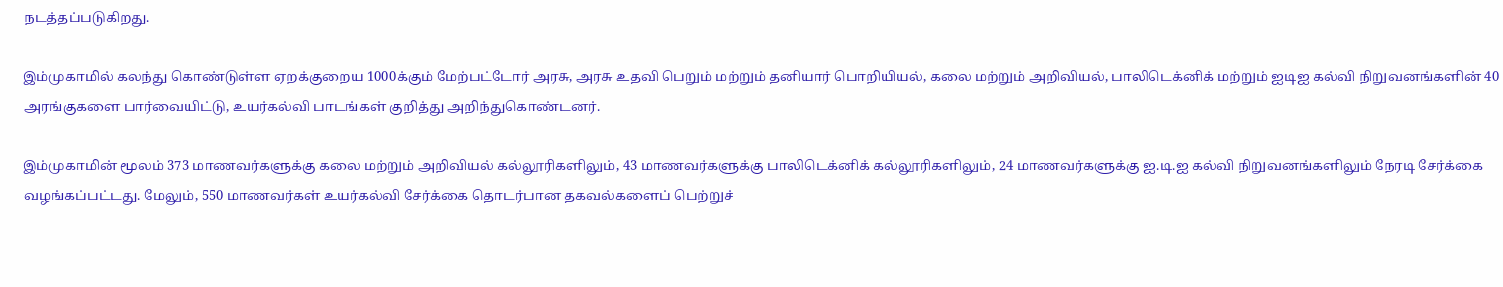நடத்தப்படுகிறது.

இம்முகாமில் கலந்து கொண்டுள்ள ஏறக்குறைய 1000க்கும் மேற்பட்டோர் அரசு, அரசு உதவி பெறும் மற்றும் தனியார் பொறியியல், கலை மற்றும் அறிவியல், பாலிடெக்னிக் மற்றும் ஐடிஐ கல்வி நிறுவனங்களின் 40 அரங்குகளை பார்வையிட்டு, உயர்கல்வி பாடங்கள் குறித்து அறிந்துகொண்டனர்.

இம்முகாமின் மூலம் 373 மாணவர்களுக்கு கலை மற்றும் அறிவியல் கல்லூரிகளிலும், 43 மாணவர்களுக்கு பாலிடெக்னிக் கல்லூரிகளிலும், 24 மாணவர்களுக்கு ஐ.டி.ஐ கல்வி நிறுவனங்களிலும் நேரடி சேர்க்கை வழங்கப்பட்டது. மேலும், 550 மாணவர்கள் உயர்கல்வி சேர்க்கை தொடர்பான தகவல்களைப் பெற்றுச்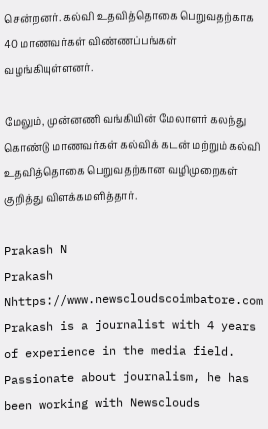சென்றனர். கல்வி உதவித்தொகை பெறுவதற்காக 40 மாணவர்கள் விண்ணப்பங்கள் வழங்கியுள்ளனர்.

மேலும், முன்னணி வங்கியின் மேலாளர் கலந்து கொண்டு மாணவர்கள் கல்விக் கடன் மற்றும் கல்வி உதவித்தொகை பெறுவதற்கான வழிமுறைகள் குறித்து விளக்கமளித்தார்.

Prakash N
Prakash Nhttps://www.newscloudscoimbatore.com
Prakash is a journalist with 4 years of experience in the media field. Passionate about journalism, he has been working with Newsclouds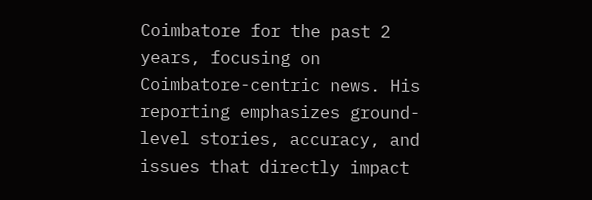Coimbatore for the past 2 years, focusing on Coimbatore-centric news. His reporting emphasizes ground-level stories, accuracy, and issues that directly impact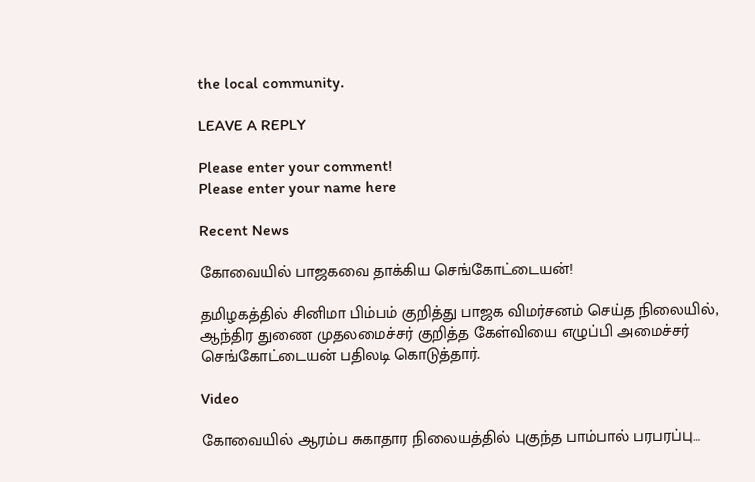the local community.

LEAVE A REPLY

Please enter your comment!
Please enter your name here

Recent News

கோவையில் பாஜகவை தாக்கிய செங்கோட்டையன்!

தமிழகத்தில் சினிமா பிம்பம் குறித்து பாஜக விமர்சனம் செய்த நிலையில், ஆந்திர துணை முதலமைச்சர் குறித்த கேள்வியை எழுப்பி அமைச்சர் செங்கோட்டையன் பதிலடி கொடுத்தார்.

Video

கோவையில் ஆரம்ப சுகாதார நிலையத்தில் புகுந்த பாம்பால் பரபரப்பு…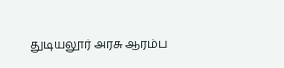துடியலூர் அரசு ஆரம்ப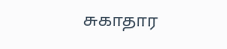சுகாதார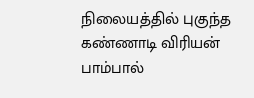நிலையத்தில் புகுந்த கண்ணாடி விரியன் பாம்பால்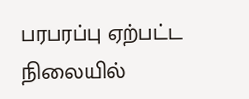பரபரப்பு ஏற்பட்ட நிலையில்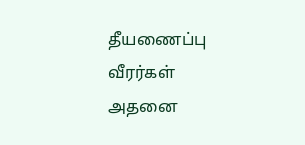தீயணைப்பு வீரர்கள் அதனை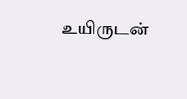உயிருடன்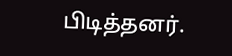பிடித்தனர்.